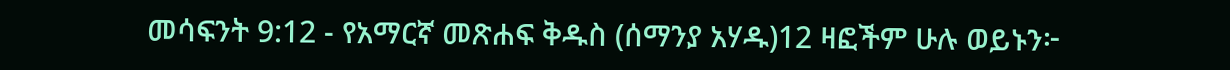መሳፍንት 9:12 - የአማርኛ መጽሐፍ ቅዱስ (ሰማንያ አሃዱ)12 ዛፎችም ሁሉ ወይኑን፦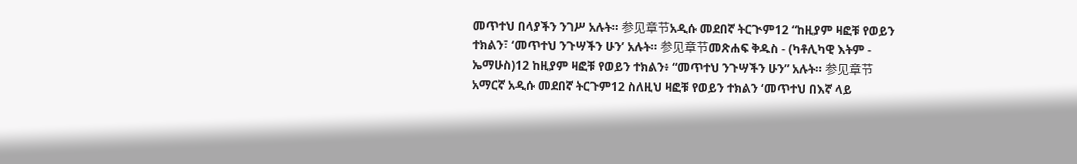መጥተህ በላያችን ንገሥ አሉት። 参见章节አዲሱ መደበኛ ትርጒም12 “ከዚያም ዛፎቹ የወይን ተክልን፣ ‘መጥተህ ንጉሣችን ሁን’ አሉት። 参见章节መጽሐፍ ቅዱስ - (ካቶሊካዊ እትም - ኤማሁስ)12 ከዚያም ዛፎቹ የወይን ተክልን፥ “መጥተህ ንጉሣችን ሁን” አሉት። 参见章节አማርኛ አዲሱ መደበኛ ትርጉም12 ስለዚህ ዛፎቹ የወይን ተክልን ‘መጥተህ በእኛ ላይ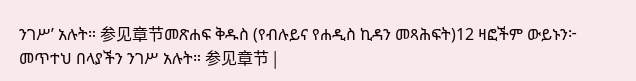ንገሥ’ አሉት። 参见章节መጽሐፍ ቅዱስ (የብሉይና የሐዲስ ኪዳን መጻሕፍት)12 ዛፎችም ውይኑን፦ መጥተህ በላያችን ንገሥ አሉት። 参见章节 |